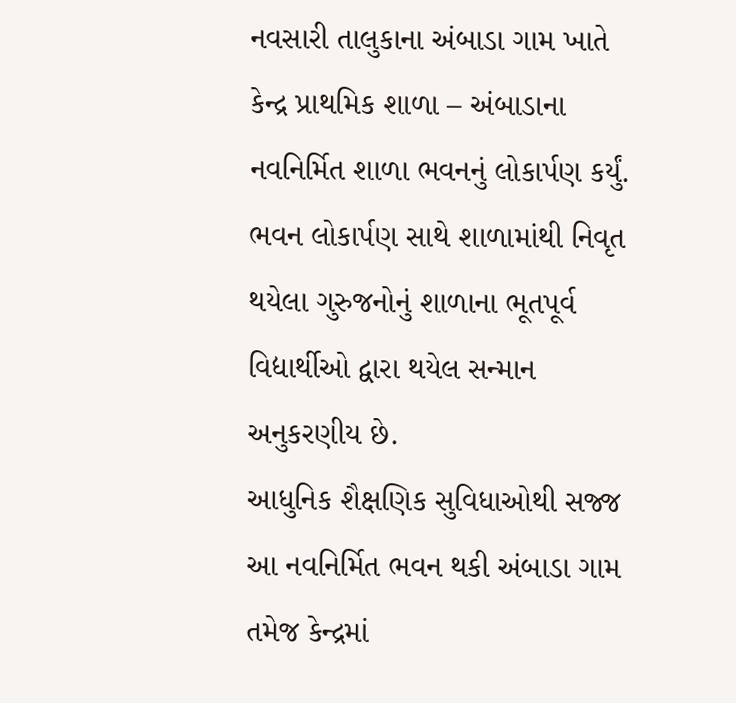નવસારી તાલુકાના અંબાડા ગામ ખાતે કેન્દ્ર પ્રાથમિક શાળા – અંબાડાના નવનિર્મિત શાળા ભવનનું લોકાર્પણ કર્યું.
ભવન લોકાર્પણ સાથે શાળામાંથી નિવૃત થયેલા ગુરુજનોનું શાળાના ભૂતપૂર્વ વિદ્યાર્થીઓ દ્વારા થયેલ સન્માન અનુકરણીય છે.
આધુનિક શૈક્ષણિક સુવિધાઓથી સજ્જ આ નવનિર્મિત ભવન થકી અંબાડા ગામ તમેજ કેન્દ્રમાં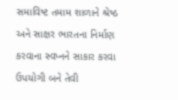સમાવિષ્ટ તમામ શાળાને શ્રેષ્ઠ અને સાક્ષર ભારતના નિર્માણ કરવાના સ્વપ્નને સાકાર કરવા ઉપયોગી બને તેવી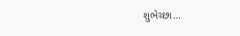શુભેચ્છા…